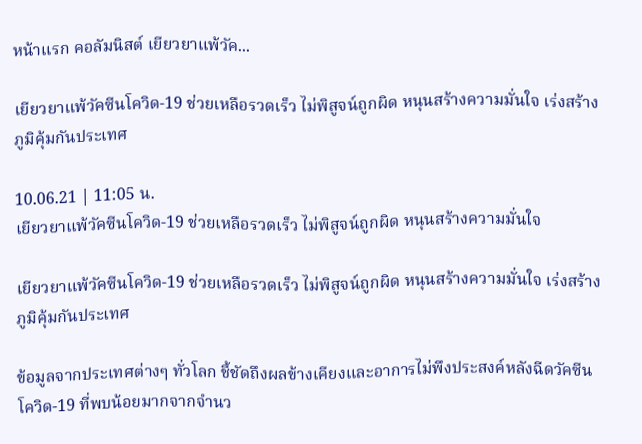หน้าแรก คอลัมนิสต์ เยียวยาแพ้วัค...

เยียวยาแพ้วัคซีนโควิด-19 ช่วยเหลือรวดเร็ว ไม่พิสูจน์ถูกผิด หนุนสร้างความมั่นใจ เร่งสร้างภูมิคุ้มกันประเทศ

10.06.21 | 11:05 น.
เยียวยาแพ้วัคซีนโควิด-19 ช่วยเหลือรวดเร็ว ไม่พิสูจน์ถูกผิด หนุนสร้างความมั่นใจ

เยียวยาแพ้วัคซีนโควิด-19 ช่วยเหลือรวดเร็ว ไม่พิสูจน์ถูกผิด หนุนสร้างความมั่นใจ เร่งสร้างภูมิคุ้มกันประเทศ

ข้อมูลจากประเทศต่างๆ ทั่วโลก ชี้ชัดถึงผลข้างเคียงและอาการไม่พึงประสงค์หลังฉีดวัคซีนโควิด-19 ที่พบน้อยมากจากจำนว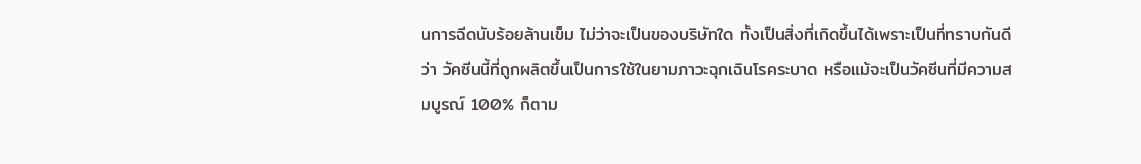นการฉีดนับร้อยล้านเข็ม ไม่ว่าจะเป็นของบริษัทใด ทั้งเป็นสิ่งที่เกิดขึ้นได้เพราะเป็นที่ทราบกันดีว่า วัคซีนนี้ที่ถูกผลิตขึ้นเป็นการใช้ในยามภาวะฉุกเฉินโรคระบาด หรือแม้จะเป็นวัคซีนที่มีความสมบูรณ์ 100% ก็ตาม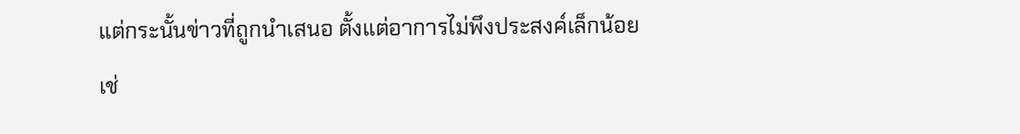แต่กระนั้นข่าวที่ถูกนำเสนอ ตั้งแต่อาการไม่พึงประสงค์เล็กน้อย เช่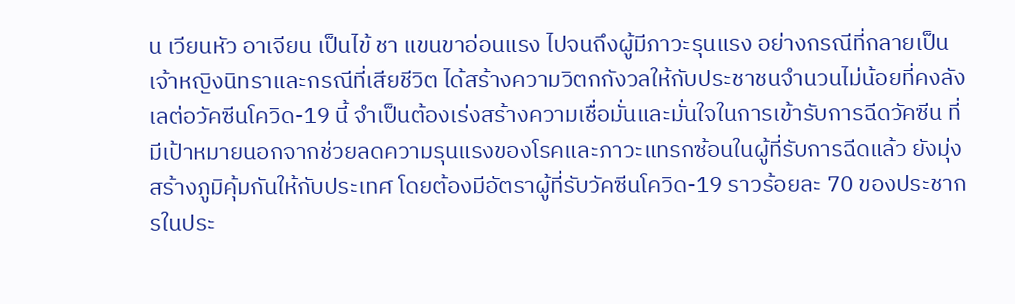น เวียนหัว อาเจียน เป็นไข้ ชา แขนขาอ่อนแรง ไปจนถึงผู้มีภาวะรุนแรง อย่างกรณีที่กลายเป็นเจ้าหญิงนิทราและกรณีที่เสียชีวิต ได้สร้างความวิตกกังวลให้กับประชาชนจำนวนไม่น้อยที่คงลังเลต่อวัคซีนโควิด-19 นี้ จำเป็นต้องเร่งสร้างความเชื่อมั่นและมั่นใจในการเข้ารับการฉีดวัคซีน ที่มีเป้าหมายนอกจากช่วยลดความรุนแรงของโรคและภาวะแทรกซ้อนในผู้ที่รับการฉีดแล้ว ยังมุ่งสร้างภูมิคุ้มกันให้กับประเทศ โดยต้องมีอัตราผู้ที่รับวัคซีนโควิด-19 ราวร้อยละ 70 ของประชากรในประ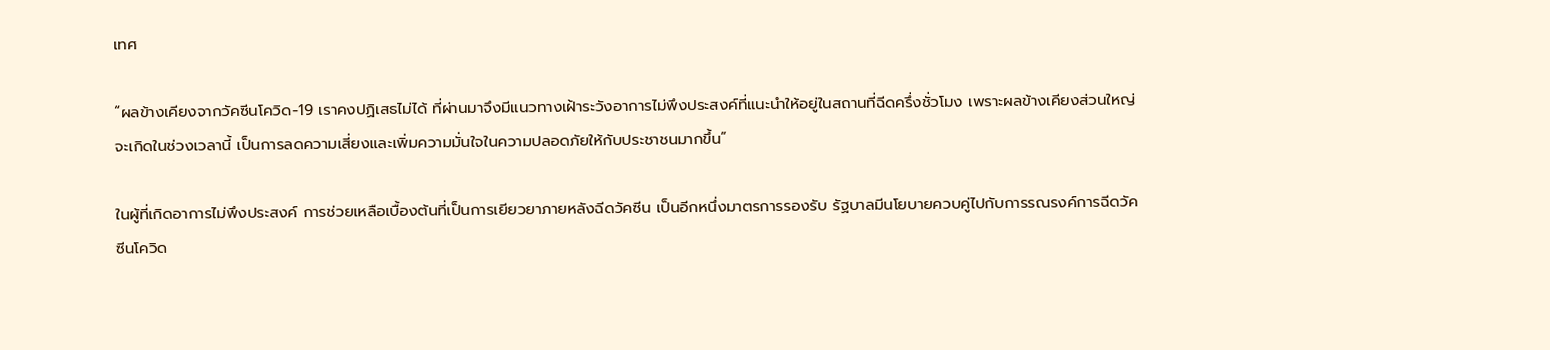เทศ

“ผลข้างเคียงจากวัคซีนโควิด-19 เราคงปฏิเสธไม่ได้ ที่ผ่านมาจึงมีแนวทางเฝ้าระวังอาการไม่พึงประสงค์ที่แนะนำให้อยู่ในสถานที่ฉีดครึ่งชั่วโมง เพราะผลข้างเคียงส่วนใหญ่จะเกิดในช่วงเวลานี้ เป็นการลดความเสี่ยงและเพิ่มความมั่นใจในความปลอดภัยให้กับประชาชนมากขึ้น”

ในผู้ที่เกิดอาการไม่พึงประสงค์ การช่วยเหลือเบื้องต้นที่เป็นการเยียวยาภายหลังฉีดวัคซีน เป็นอีกหนึ่งมาตรการรองรับ รัฐบาลมีนโยบายควบคู่ไปกับการรณรงค์การฉีดวัคซีนโควิด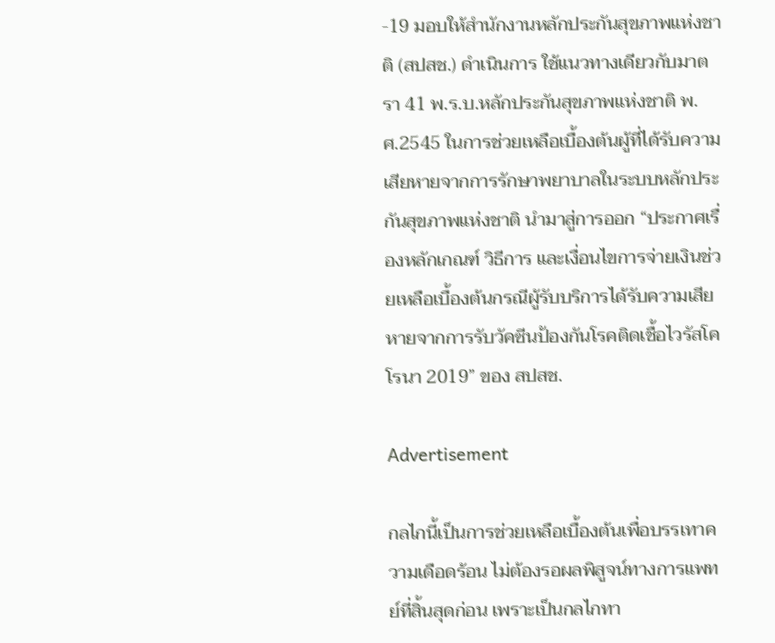-19 มอบให้สำนักงานหลักประกันสุขภาพแห่งชาติ (สปสช.) ดำเนินการ ใช้แนวทางเดียวกับมาตรา 41 พ.ร.บ.หลักประกันสุขภาพแห่งชาติ พ.ศ.2545 ในการช่วยเหลือเบื้องต้นผู้ที่ได้รับความเสียหายจากการรักษาพยาบาลในระบบหลักประกันสุขภาพแห่งชาติ นำมาสู่การออก “ประกาศเรื่องหลักเกณฑ์ วิธีการ และเงื่อนไขการจ่ายเงินช่วยเหลือเบื้องต้นกรณีผู้รับบริการได้รับความเสียหายจากการรับวัคซีนป้องกันโรคติดเชื้อไวรัสโคโรนา 2019” ของ สปสช.

Advertisement

กลไกนี้เป็นการช่วยเหลือเบื้องต้นเพื่อบรรเทาความเดือดร้อน ไม่ต้องรอผลพิสูจน์ทางการแพทย์ที่สิ้นสุดก่อน เพราะเป็นกลไกทา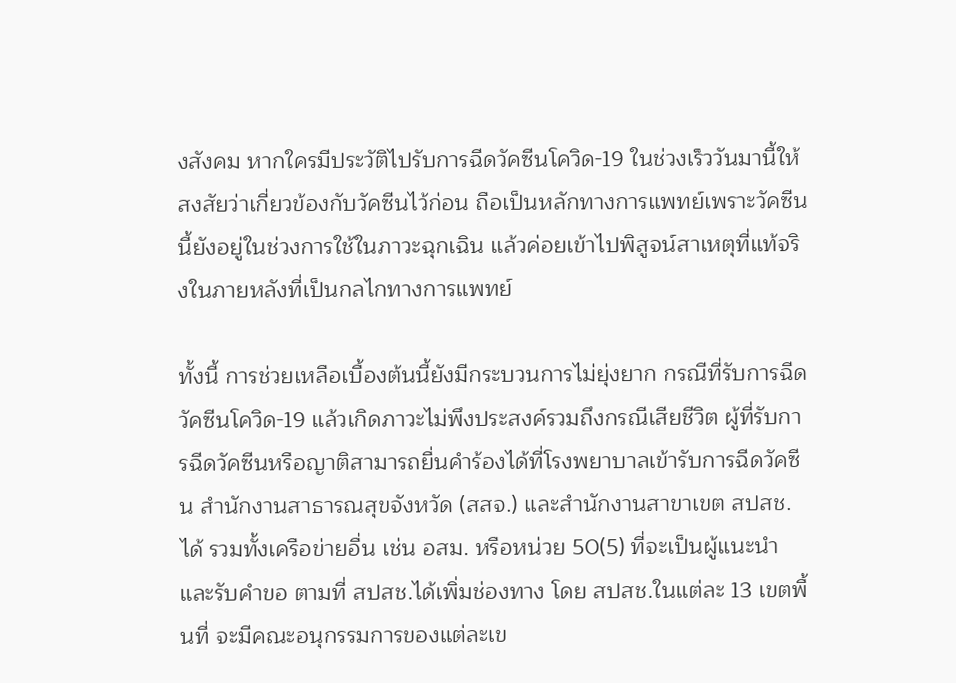งสังคม หากใครมีประวัติไปรับการฉีดวัคซีนโควิด-19 ในช่วงเร็ววันมานี้ให้สงสัยว่าเกี่ยวข้องกับวัคซีนไว้ก่อน ถือเป็นหลักทางการแพทย์เพราะวัคซีนนี้ยังอยู่ในช่วงการใช้ในภาวะฉุกเฉิน แล้วค่อยเข้าไปพิสูจน์สาเหตุที่แท้จริงในภายหลังที่เป็นกลไกทางการแพทย์

ทั้งนี้ การช่วยเหลือเบื้องต้นนี้ยังมีกระบวนการไม่ยุ่งยาก กรณีที่รับการฉีดวัคซีนโควิด-19 แล้วเกิดภาวะไม่พึงประสงค์รวมถึงกรณีเสียชีวิต ผู้ที่รับการฉีดวัคซีนหรือญาติสามารถยื่นคำร้องได้ที่โรงพยาบาลเข้ารับการฉีดวัคซีน สำนักงานสาธารณสุขจังหวัด (สสจ.) และสำนักงานสาขาเขต สปสช.ได้ รวมทั้งเครือข่ายอื่น เช่น อสม. หรือหน่วย 50(5) ที่จะเป็นผู้แนะนำและรับคำขอ ตามที่ สปสช.ได้เพิ่มช่องทาง โดย สปสช.ในแต่ละ 13 เขตพื้นที่ จะมีคณะอนุกรรมการของแต่ละเข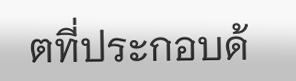ตที่ประกอบด้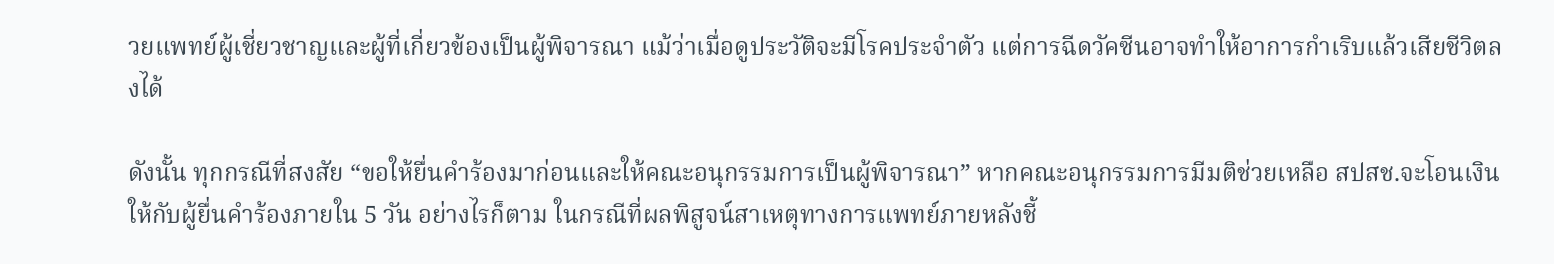วยแพทย์ผู้เชี่ยวชาญและผู้ที่เกี่ยวข้องเป็นผู้พิจารณา แม้ว่าเมื่อดูประวัติจะมีโรคประจำตัว แต่การฉีดวัคซีนอาจทำให้อาการกำเริบแล้วเสียชีวิตลงได้

ดังนั้น ทุกกรณีที่สงสัย “ขอให้ยื่นคำร้องมาก่อนและให้คณะอนุกรรมการเป็นผู้พิจารณา” หากคณะอนุกรรมการมีมติช่วยเหลือ สปสช.จะโอนเงินให้กับผู้ยื่นคำร้องภายใน 5 วัน อย่างไรก็ตาม ในกรณีที่ผลพิสูจน์สาเหตุทางการแพทย์ภายหลังชี้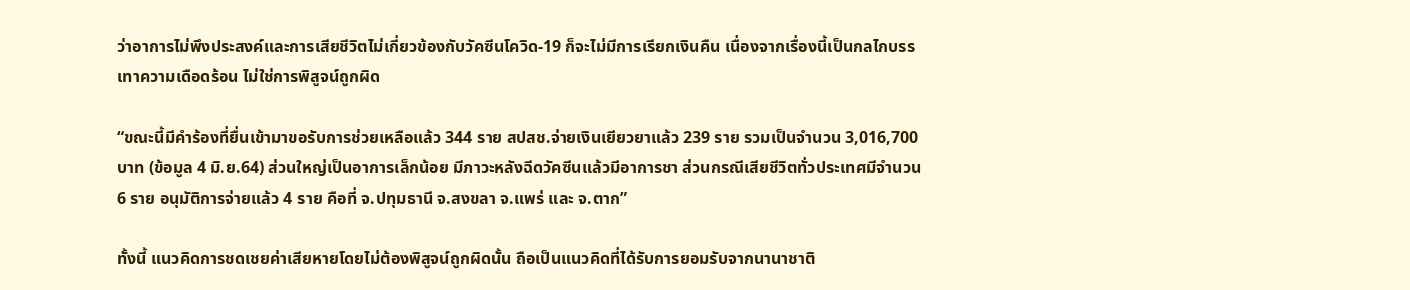ว่าอาการไม่พึงประสงค์และการเสียชีวิตไม่เกี่ยวข้องกับวัคซีนโควิด-19 ก็จะไม่มีการเรียกเงินคืน เนื่องจากเรื่องนี้เป็นกลไกบรรเทาความเดือดร้อน ไม่ใช่การพิสูจน์ถูกผิด

“ขณะนี้มีคำร้องที่ยื่นเข้ามาขอรับการช่วยเหลือแล้ว 344 ราย สปสช.จ่ายเงินเยียวยาแล้ว 239 ราย รวมเป็นจำนวน 3,016,700 บาท (ข้อมูล 4 มิ.ย.64) ส่วนใหญ่เป็นอาการเล็กน้อย มีภาวะหลังฉีดวัคซีนแล้วมีอาการชา ส่วนกรณีเสียชีวิตทั่วประเทศมีจำนวน 6 ราย อนุมัติการจ่ายแล้ว 4 ราย คือที่ จ.ปทุมธานี จ.สงขลา จ.แพร่ และ จ.ตาก”

ทั้งนี้ แนวคิดการชดเชยค่าเสียหายโดยไม่ต้องพิสูจน์ถูกผิดนั้น ถือเป็นแนวคิดที่ได้รับการยอมรับจากนานาชาติ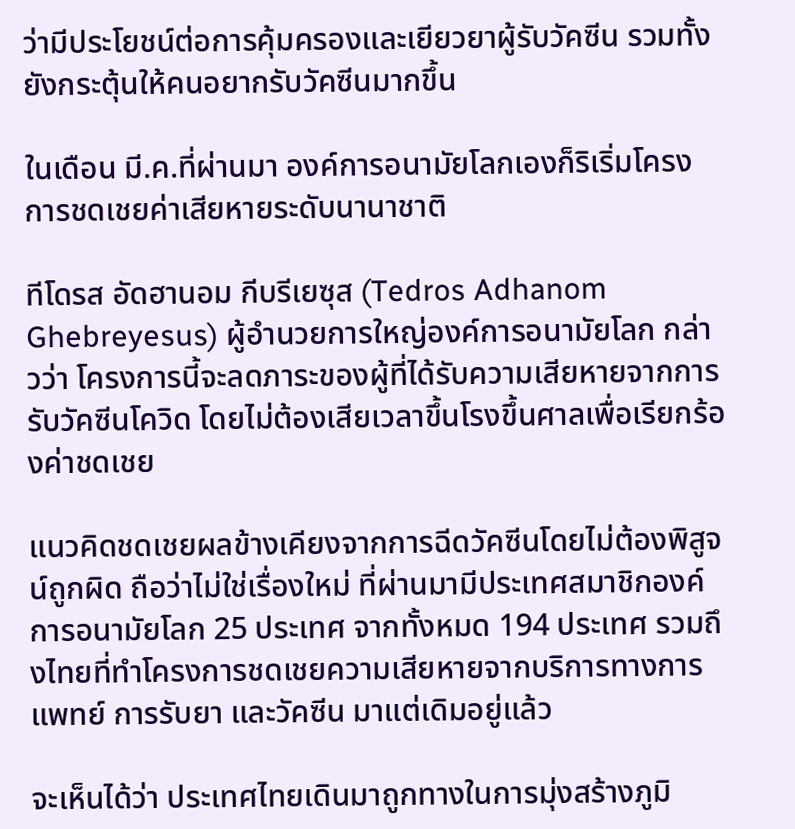ว่ามีประโยชน์ต่อการคุ้มครองและเยียวยาผู้รับวัคซีน รวมทั้งยังกระตุ้นให้คนอยากรับวัคซีนมากขึ้น

ในเดือน มี.ค.ที่ผ่านมา องค์การอนามัยโลกเองก็ริเริ่มโครงการชดเชยค่าเสียหายระดับนานาชาติ

ทีโดรส อัดฮานอม กีบรีเยซุส (Tedros Adhanom Ghebreyesus) ผู้อำนวยการใหญ่องค์การอนามัยโลก กล่าวว่า โครงการนี้จะลดภาระของผู้ที่ได้รับความเสียหายจากการรับวัคซีนโควิด โดยไม่ต้องเสียเวลาขึ้นโรงขึ้นศาลเพื่อเรียกร้องค่าชดเชย

แนวคิดชดเชยผลข้างเคียงจากการฉีดวัคซีนโดยไม่ต้องพิสูจน์ถูกผิด ถือว่าไม่ใช่เรื่องใหม่ ที่ผ่านมามีประเทศสมาชิกองค์การอนามัยโลก 25 ประเทศ จากทั้งหมด 194 ประเทศ รวมถึงไทยที่ทำโครงการชดเชยความเสียหายจากบริการทางการแพทย์ การรับยา และวัคซีน มาแต่เดิมอยู่แล้ว

จะเห็นได้ว่า ประเทศไทยเดินมาถูกทางในการมุ่งสร้างภูมิ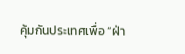คุ้มกันประเทศเพื่อ “ฝ่า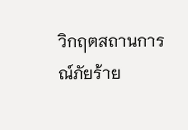วิกฤตสถานการณ์ภัยร้าย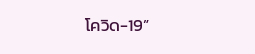โควิด-19”